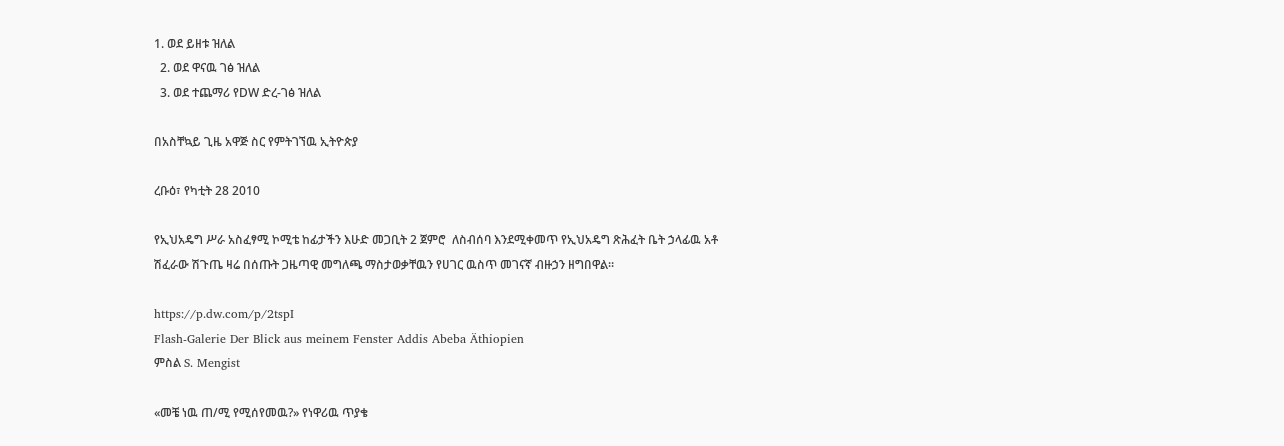1. ወደ ይዘቱ ዝለል
  2. ወደ ዋናዉ ገፅ ዝለል
  3. ወደ ተጨማሪ የDW ድረ-ገፅ ዝለል

በአስቸኳይ ጊዜ አዋጅ ስር የምትገኘዉ ኢትዮጵያ

ረቡዕ፣ የካቲት 28 2010

የኢህአዴግ ሥራ አስፈፃሚ ኮሚቴ ከፊታችን እሁድ መጋቢት 2 ጀምሮ  ለስብሰባ እንደሚቀመጥ የኢህአዴግ ጽሕፈት ቤት ኃላፊዉ አቶ ሽፈራው ሽጉጤ ዛሬ በሰጡት ጋዜጣዊ መግለጫ ማስታወቃቸዉን የሀገር ዉስጥ መገናኛ ብዙኃን ዘግበዋል።

https://p.dw.com/p/2tspI
Flash-Galerie Der Blick aus meinem Fenster Addis Abeba Äthiopien
ምስል S. Mengist

«መቼ ነዉ ጠ/ሚ የሚሰየመዉ?» የነዋሪዉ ጥያቄ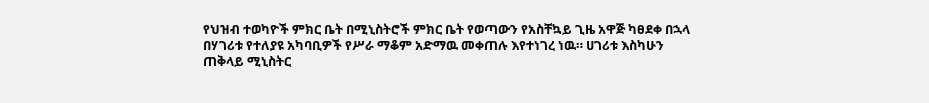የህዝብ ተወካዮች ምክር ቤት በሚኒስትሮች ምክር ቤት የወጣውን የአስቸኳይ ጊዜ አዋጅ ካፀደቀ በኋላ በሃገሪቱ የተለያዩ አካባቢዎች የሥራ ማቆም አድማዉ መቀጠሉ እየተነገረ ነዉ። ሀገሪቱ እስካሁን ጠቅላይ ሚኒስትር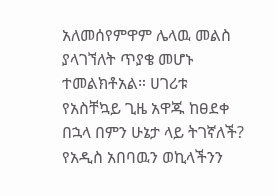አለመሰየምዋም ሌላዉ መልስ ያላገኘለት ጥያቄ መሆኑ ተመልክቶአል። ሀገሪቱ የአስቸኳይ ጊዜ አዋጁ ከፀደቀ በኋላ በምን ሁኔታ ላይ ትገኛለች? የአዲስ አበባዉን ወኪላችንን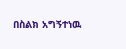በስልክ አግኝተነዉ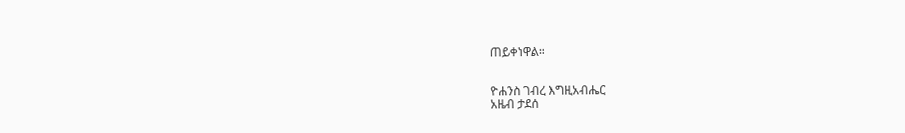ጠይቀነዋል።


ዮሐንስ ገብረ እግዚአብሔር
አዜብ ታደሰ